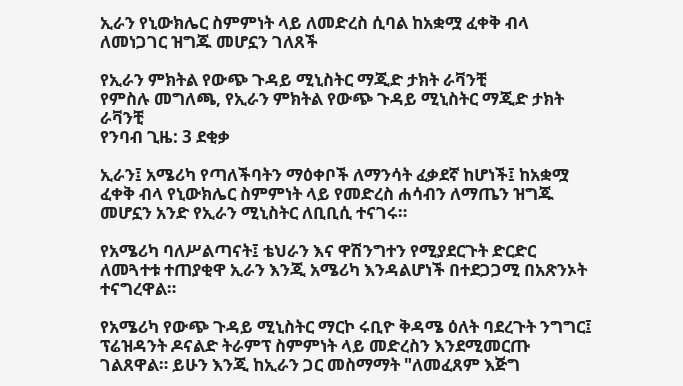ኢራን የኒውክሌር ስምምነት ላይ ለመድረስ ሲባል ከአቋሟ ፈቀቅ ብላ ለመነጋገር ዝግጁ መሆኗን ገለጸች

የኢራን ምክትል የውጭ ጉዳይ ሚኒስትር ማጂድ ታክት ራቫንቺ
የምስሉ መግለጫ, የኢራን ምክትል የውጭ ጉዳይ ሚኒስትር ማጂድ ታክት ራቫንቺ
የንባብ ጊዜ: 3 ደቂቃ

ኢራን፤ አሜሪካ የጣለችባትን ማዕቀቦች ለማንሳት ፈቃደኛ ከሆነች፤ ከአቋሟ ፈቀቅ ብላ የኒውክሌር ስምምነት ላይ የመድረስ ሐሳብን ለማጤን ዝግጁ መሆኗን አንድ የኢራን ሚኒስትር ለቢቢሲ ተናገሩ።

የአሜሪካ ባለሥልጣናት፤ ቴህራን እና ዋሽንግተን የሚያደርጉት ድርድር ለመጓተቱ ተጠያቂዋ ኢራን እንጂ አሜሪካ እንዳልሆነች በተደጋጋሚ በአጽንኦት ተናግረዋል።

የአሜሪካ የውጭ ጉዳይ ሚኒስትር ማርኮ ሩቢዮ ቅዳሜ ዕለት ባደረጉት ንግግር፤ ፕሬዝዳንት ዶናልድ ትራምፕ ስምምነት ላይ መድረስን እንደሚመርጡ ገልጸዋል። ይሁን እንጂ ከኢራን ጋር መስማማት "ለመፈጸም እጅግ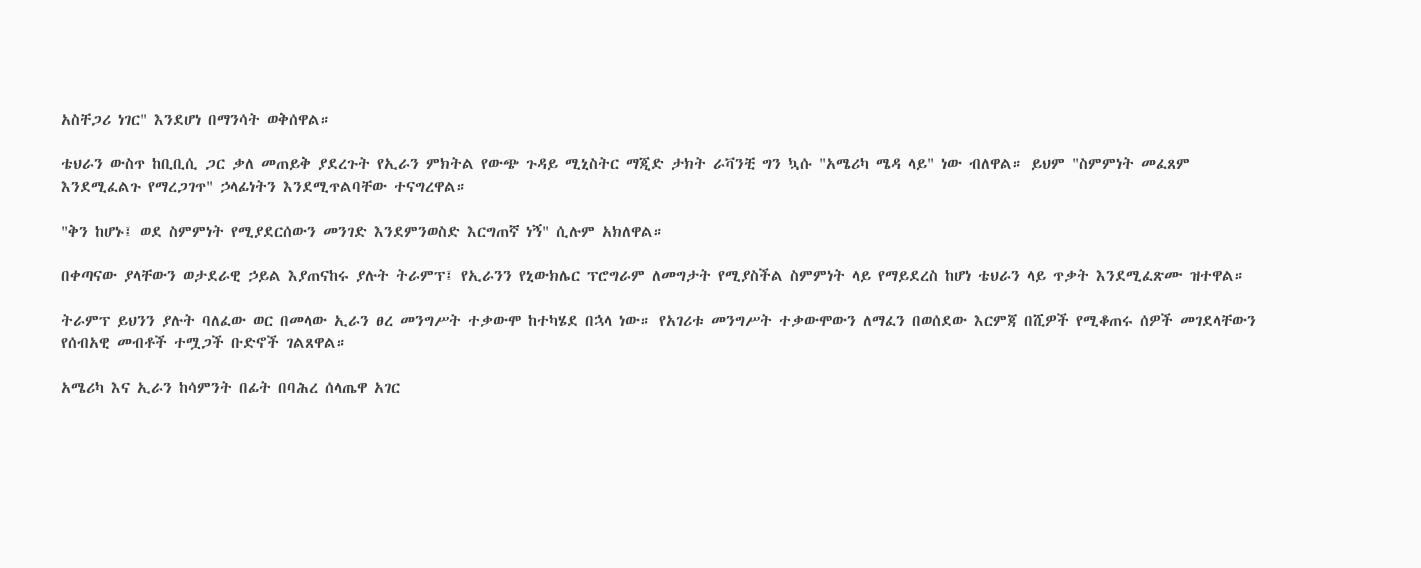አስቸጋሪ ነገር" እንደሆነ በማንሳት ወቅሰዋል።

ቴህራን ውስጥ ከቢቢሲ ጋር ቃለ መጠይቅ ያደረጉት የኢራን ምክትል የውጭ ጉዳይ ሚኒስትር ማጂድ ታክት ራቫንቺ ግን ኳሱ "አሜሪካ ሜዳ ላይ" ነው ብለዋል። ይህም "ስምምነት መፈጸም እንደሚፈልጉ የማረጋገጥ" ኃላፊነትን እንደሚጥልባቸው ተናግረዋል።

"ቅን ከሆኑ፤ ወደ ስምምነት የሚያደርሰውን መንገድ እንደምንወስድ እርግጠኛ ነኝ" ሲሉም አክለዋል።

በቀጣናው ያላቸውን ወታደራዊ ኃይል እያጠናከሩ ያሉት ትራምፕ፤ የኢራንን የኒውክሌር ፕሮግራም ለመግታት የሚያስችል ስምምነት ላይ የማይደረስ ከሆነ ቴህራን ላይ ጥቃት እንደሚፈጽሙ ዝተዋል።

ትራምፕ ይህንን ያሉት ባለፈው ወር በመላው ኢራን ፀረ መንግሥት ተቃውሞ ከተካሄደ በኋላ ነው። የአገሪቱ መንግሥት ተቃውሞውን ለማፈን በወሰደው እርምጃ በሺዎች የሚቆጠሩ ሰዎች መገደላቸውን የሰብአዊ መብቶች ተሟጋች ቡድኖች ገልጸዋል።

አሜሪካ እና ኢራን ከሳምንት በፊት በባሕረ ሰላጤዋ አገር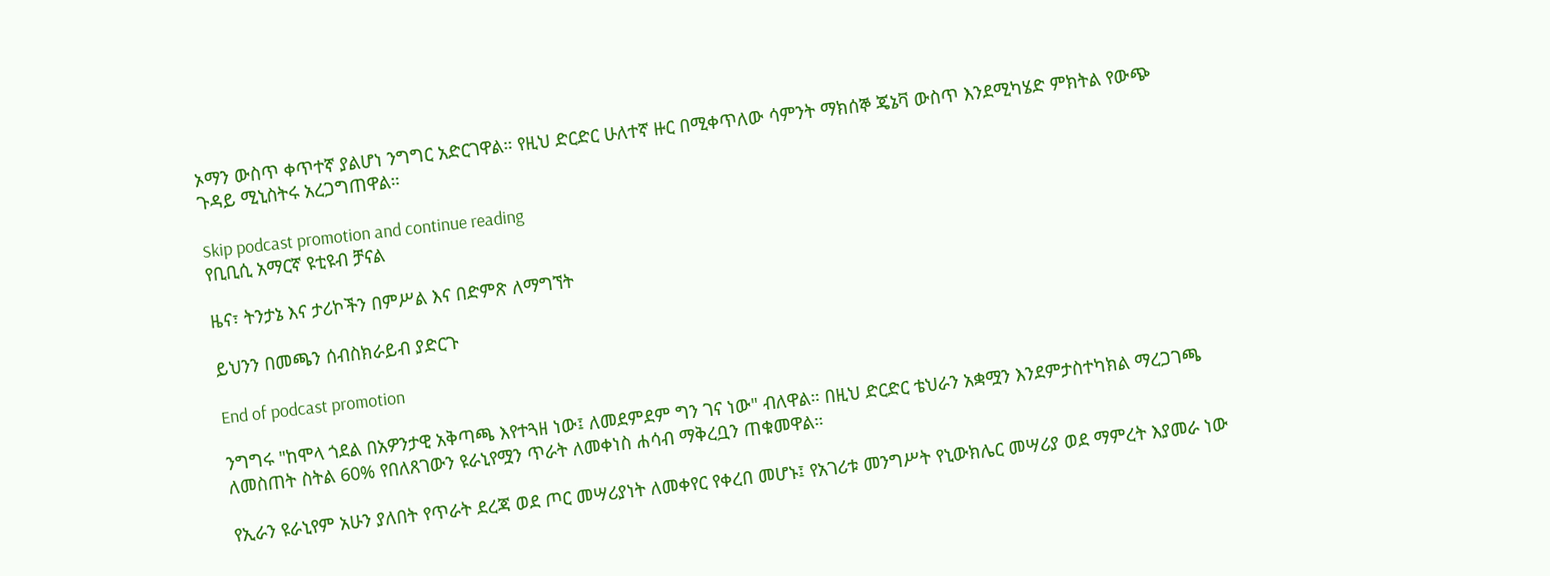ኦማን ውስጥ ቀጥተኛ ያልሆነ ንግግር አድርገዋል። የዚህ ድርድር ሁለተኛ ዙር በሚቀጥለው ሳምንት ማክሰኞ ጄኔቫ ውስጥ እንደሚካሄድ ምክትል የውጭ ጉዳይ ሚኒስትሩ አረጋግጠዋል።

Skip podcast promotion and continue reading
የቢቢሲ አማርኛ ዩቲዩብ ቻናል

ዜና፣ ትንታኔ እና ታሪኮችን በምሥል እና በድምጽ ለማግኘት

ይህንን በመጫን ሰብስክራይብ ያድርጉ

End of podcast promotion

ንግግሩ "ከሞላ ጎደል በአዎንታዊ አቅጣጫ እየተጓዘ ነው፤ ለመደምደም ግን ገና ነው" ብለዋል። በዚህ ድርድር ቴህራን አቋሟን እንደምታስተካክል ማረጋገጫ ለመስጠት ስትል 60% የበለጸገውን ዩራኒየሟን ጥራት ለመቀነስ ሐሳብ ማቅረቧን ጠቁመዋል።

የኢራን ዩራኒየም አሁን ያለበት የጥራት ደረጃ ወደ ጦር መሣሪያነት ለመቀየር የቀረበ መሆኑ፤ የአገሪቱ መንግሥት የኒውክሌር መሣሪያ ወደ ማምረት እያመራ ነው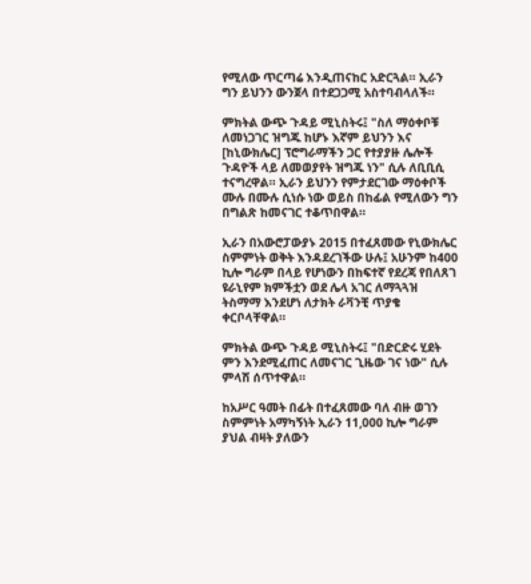የሚለው ጥርጣሬ እንዲጠናከር አድርጓል። ኢራን ግን ይህንን ውንጀላ በተደጋጋሚ አስተባብላለች።

ምክትል ውጭ ጉዳይ ሚኒስትሩ፤ "ስለ ማዕቀቦቹ ለመነጋገር ዝግጁ ከሆኑ እኛም ይህንን እና [ከኒውክሌር] ፕሮግራማችን ጋር የተያያዙ ሌሎች ጉዳዮች ላይ ለመወያየት ዝግጁ ነን" ሲሉ ለቢቢሲ ተናግረዋል። ኢራን ይህንን የምታደርገው ማዕቀቦች ሙሉ በሙሉ ሲነሱ ነው ወይስ በከፊል የሚለውን ግን በግልጽ ከመናገር ተቆጥበዋል።

ኢራን በአውሮፓውያኑ 2015 በተፈጸመው የኒውክሌር ስምምነት ወቅት እንዳደረገችው ሁሉ፤ አሁንም ከ400 ኪሎ ግራም በላይ የሆነውን በከፍተኛ የደረጃ የበለጸገ ዩራኒየም ክምችቷን ወደ ሌላ አገር ለማጓጓዝ ትስማማ እንደሆነ ለታክት ራቫንቺ ጥያቄ ቀርቦላቸዋል።

ምክትል ውጭ ጉዳይ ሚኒስትሩ፤ "በድርድሩ ሂደት ምን እንደሚፈጠር ለመናገር ጊዜው ገና ነው" ሲሉ ምላሽ ሰጥተዋል።

ከአሥር ዓመት በፊት በተፈጸመው ባለ ብዙ ወገን ስምምነት አማካኝነት ኢራን 11,000 ኪሎ ግራም ያህል ብዛት ያለውን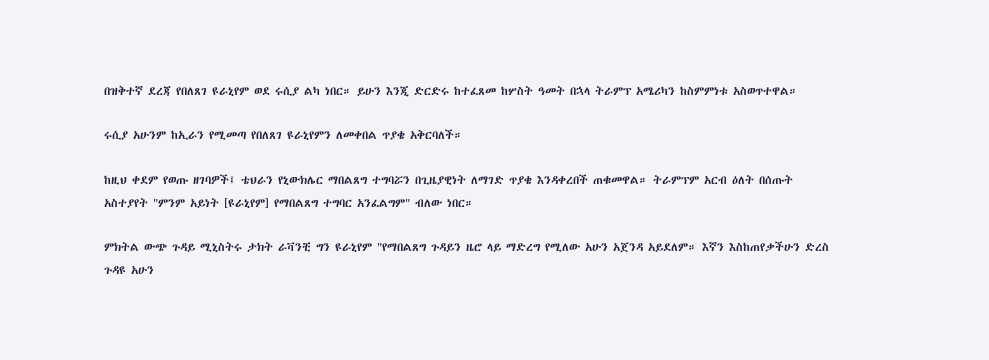በዝቅተኛ ደረጃ የበለጸገ ዩራኒየም ወደ ሩሲያ ልካ ነበር። ይሁን እንጂ ድርድሩ ከተፈጸመ ከሦስት ዓመት በኋላ ትራምፕ አሜሪካን ከስምምነቱ አስወጥተዋል።

ሩሲያ አሁንም ከኢራን የሚመጣ የበለጸገ ዩራኒየምን ለመቀበል ጥያቄ አቅርባለች።

ከዚህ ቀደም የወጡ ዘገባዎች፤ ቴህራን የኒውክሌር ማበልጸግ ተግባሯን በጊዜያዊነት ለማገድ ጥያቄ እንዳቀረበች ጠቁመዋል። ትራምፕም አርብ ዕለት በሰጡት አስተያየት "ምንም አይነት [ዩራኒየም] የማበልጸግ ተግባር አንፈልግም" ብለው ነበር።

ምክትል ውጭ ጉዳይ ሚኒስትሩ ታክት ራቫንቺ ግን ዩራኒየም "የማበልጸግ ጉዳይን ዜሮ ላይ ማድረግ የሚለው አሁን አጀንዳ አይደለም። እኛን እስከጠየቃችሁን ድረስ ጉዳዩ አሁን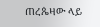ጠረጴዛው ላይ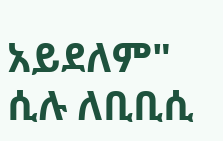አይደለም" ሲሉ ለቢቢሲ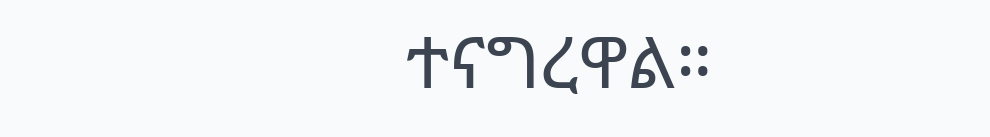ተናግረዋል።